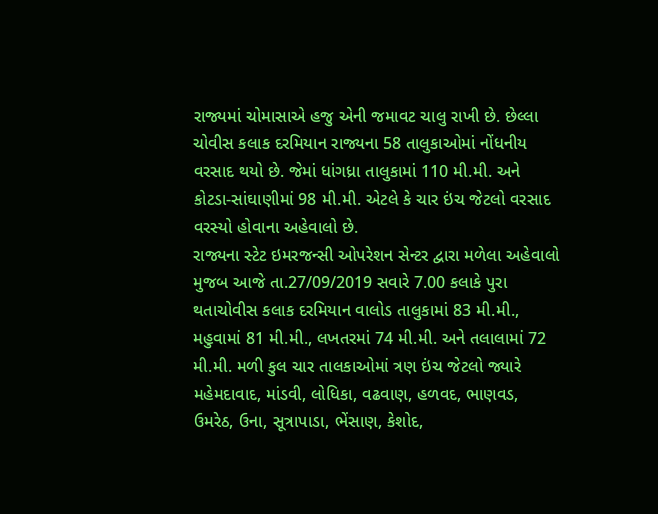રાજ્યમાં ચોમાસાએ હજુ એની જમાવટ ચાલુ રાખી છે. છેલ્લા ચોવીસ કલાક દરમિયાન રાજ્યના 58 તાલુકાઓમાં નોંધનીય વરસાદ થયો છે. જેમાં ધાંગધ્રા તાલુકામાં 110 મી.મી. અને કોટડા-સાંઘાણીમાં 98 મી.મી. એટલે કે ચાર ઇંચ જેટલો વરસાદ વરસ્યો હોવાના અહેવાલો છે.
રાજ્યના સ્ટેટ ઇમરજન્સી ઓપરેશન સેન્ટર દ્વારા મળેલા અહેવાલો મુજબ આજે તા.27/09/2019 સવારે 7.00 કલાકે પુરા થતાચોવીસ કલાક દરમિયાન વાલોડ તાલુકામાં 83 મી.મી., મહુવામાં 81 મી.મી., લખતરમાં 74 મી.મી. અને તલાલામાં 72 મી.મી. મળી કુલ ચાર તાલકાઓમાં ત્રણ ઇંચ જેટલો જ્યારે મહેમદાવાદ, માંડવી, લોધિકા, વઢવાણ, હળવદ, ભાણવડ, ઉમરેઠ, ઉના, સૂત્રાપાડા, ભેંસાણ, કેશોદ,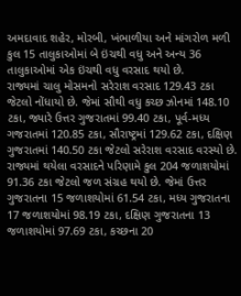અમદાવાદ શહેર, મોરબી, ખંભાળીયા અને માંગરોળ મળી કુલ 15 તાલુકાઓમાં બે ઇંચથી વધુ અને અન્ય 36 તાલુકાઓમાં એક ઇંચથી વધુ વરસાદ થયો છે.
રાજ્યમાં ચાલુ મોસમનો સરેરાશ વરસાદ 129.43 ટકા જેટલો નોંધાયો છે. જેમાં સૌથી વધુ કચ્છ ઝોનમાં 148.10 ટકા, જ્યારે ઉત્તર ગુજરાતમાં 99.40 ટકા, પૂર્વ-મધ્ય ગજરાતમાં 120.85 ટકા, સૌરાષ્ટ્રમાં 129.62 ટકા, દક્ષિણ ગુજરાતમાં 140.50 ટકા જેટલો સરેરાશ વરસાદ વરસ્યો છે.
રાજ્યમાં થયેલા વરસાદને પરિણામે કુલ 204 જળાશયોમાં 91.36 ટકા જેટલો જળ સંગ્રહ થયો છે. જેમાં ઉત્તર ગુજરાતના 15 જળાશયોમાં 61.54 ટકા, મધ્ય ગુજરાતના 17 જળાશયોમાં 98.19 ટકા, દક્ષિણ ગુજરાતના 13 જળાશયોમાં 97.69 ટકા, કચ્છના 20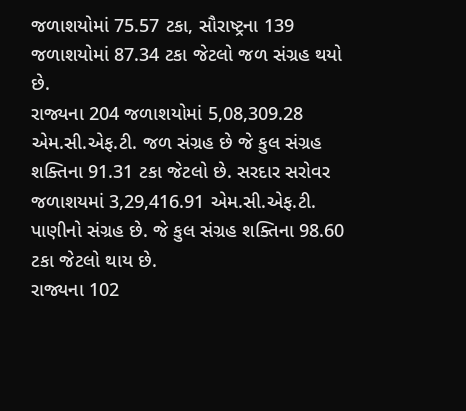જળાશયોમાં 75.57 ટકા, સૌરાષ્ટ્રના 139 જળાશયોમાં 87.34 ટકા જેટલો જળ સંગ્રહ થયો છે.
રાજ્યના 204 જળાશયોમાં 5,08,309.28 એમ.સી.એફ.ટી. જળ સંગ્રહ છે જે કુલ સંગ્રહ શક્તિના 91.31 ટકા જેટલો છે. સરદાર સરોવર જળાશયમાં 3,29,416.91 એમ.સી.એફ.ટી. પાણીનો સંગ્રહ છે. જે કુલ સંગ્રહ શક્તિના 98.60 ટકા જેટલો થાય છે.
રાજ્યના 102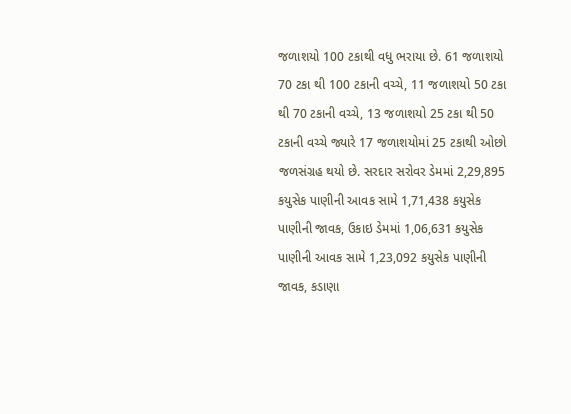જળાશયો 100 ટકાથી વધુ ભરાયા છે. 61 જળાશયો 70 ટકા થી 100 ટકાની વચ્ચે, 11 જળાશયો 50 ટકા થી 70 ટકાની વચ્ચે, 13 જળાશયો 25 ટકા થી 50 ટકાની વચ્ચે જ્યારે 17 જળાશયોમાં 25 ટકાથી ઓછો જળસંગ્રહ થયો છે. સરદાર સરોવર ડેમમાં 2,29,895 કયુસેક પાણીની આવક સામે 1,71,438 કયુસેક પાણીની જાવક, ઉકાઇ ડેમમાં 1,06,631 કયુસેક પાણીની આવક સામે 1,23,092 કયુસેક પાણીની જાવક, કડાણા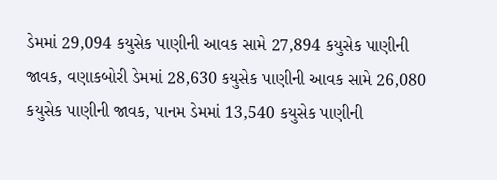ડેમમાં 29,094 કયુસેક પાણીની આવક સામે 27,894 કયુસેક પાણીની જાવક, વણાકબોરી ડેમમાં 28,630 કયુસેક પાણીની આવક સામે 26,080 કયુસેક પાણીની જાવક, પાનમ ડેમમાં 13,540 કયુસેક પાણીની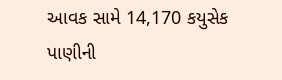આવક સામે 14,170 કયુસેક પાણીની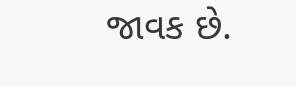જાવક છે.